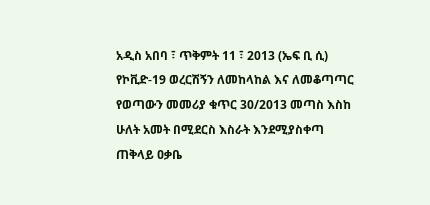አዲስ አበባ ፣ ጥቅምት 11 ፣ 2013 (ኤፍ ቢ ሲ) የኮቪድ-19 ወረርሽኝን ለመከላከል እና ለመቆጣጣር የወጣውን መመሪያ ቁጥር 30/2013 መጣስ እስከ ሁለት አመት በሚደርስ እስራት እንደሚያስቀጣ ጠቅላይ ዐቃቤ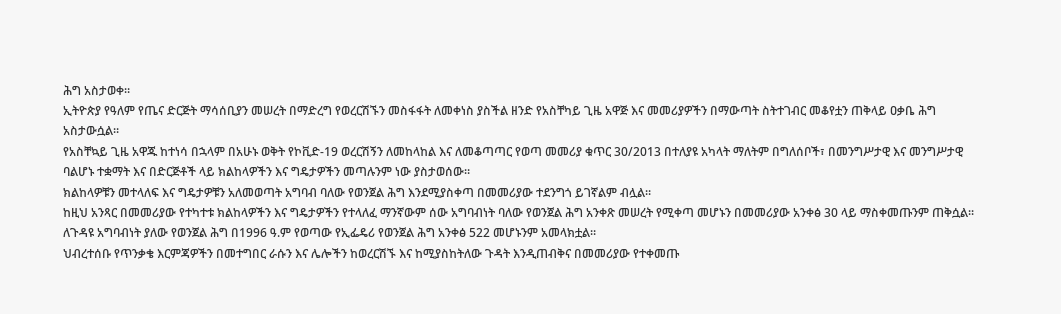ሕግ አስታወቀ።
ኢትዮጵያ የዓለም የጤና ድርጅት ማሳሰቢያን መሠረት በማድረግ የወረርሽኙን መስፋፋት ለመቀነስ ያስችል ዘንድ የአስቸካይ ጊዜ አዋጅ እና መመሪያዎችን በማውጣት ስትተገብር መቆየቷን ጠቅላይ ዐቃቤ ሕግ አስታውሷል።
የአስቸኳይ ጊዜ አዋጁ ከተነሳ በኋላም በአሁኑ ወቅት የኮቪድ-19 ወረርሽኝን ለመከላከል እና ለመቆጣጣር የወጣ መመሪያ ቁጥር 30/2013 በተለያዩ አካላት ማለትም በግለሰቦች፣ በመንግሥታዊ እና መንግሥታዊ ባልሆኑ ተቋማት እና በድርጅቶች ላይ ክልከላዎችን እና ግዴታዎችን መጣሉንም ነው ያስታወሰው።
ክልከላዎቹን መተላለፍ እና ግዴታዎቹን አለመወጣት አግባብ ባለው የወንጀል ሕግ እንደሚያስቀጣ በመመሪያው ተደንግጎ ይገኛልም ብሏል።
ከዚህ አንጻር በመመሪያው የተካተቱ ክልከላዎችን እና ግዴታዎችን የተላለፈ ማንኛውም ሰው አግባብነት ባለው የወንጀል ሕግ አንቀጽ መሠረት የሚቀጣ መሆኑን በመመሪያው አንቀፅ 30 ላይ ማስቀመጡንም ጠቅሷል፡፡
ለጉዳዩ አግባብነት ያለው የወንጀል ሕግ በ1996 ዓ.ም የወጣው የኢፌዴሪ የወንጀል ሕግ አንቀፅ 522 መሆኑንም አመላክቷል።
ህብረተሰቡ የጥንቃቄ እርምጃዎችን በመተግበር ራሱን እና ሌሎችን ከወረርሽኙ እና ከሚያስከትለው ጉዳት እንዲጠብቅና በመመሪያው የተቀመጡ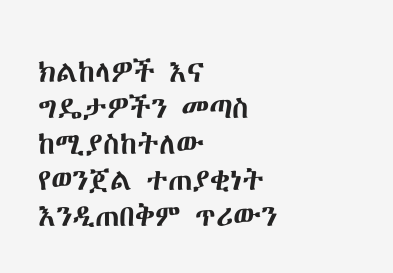ክልከላዎች እና ግዴታዎችን መጣስ ከሚያስከትለው የወንጀል ተጠያቂነት እንዲጠበቅም ጥሪውን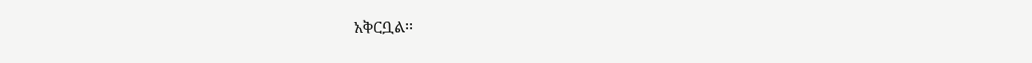አቅርቧል፡፡